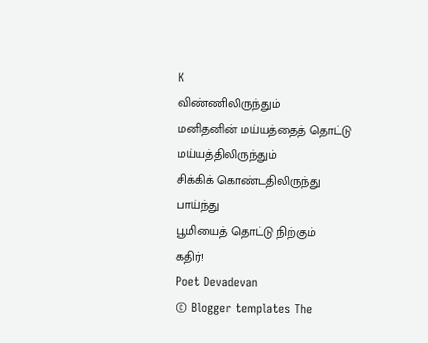K
விண்ணிலிருந்தும்
மனிதனின் மய்யத்தைத் தொட்டு
மய்யத்திலிருந்தும்
சிக்கிக் கொண்டதிலிருந்து
பாய்ந்து
பூமியைத் தொட்டு நிற்கும்
கதிர்!
Poet Devadevan
© Blogger templates The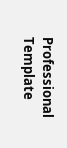Professional Template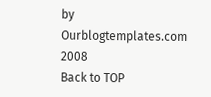by Ourblogtemplates.com 2008
Back to TOP